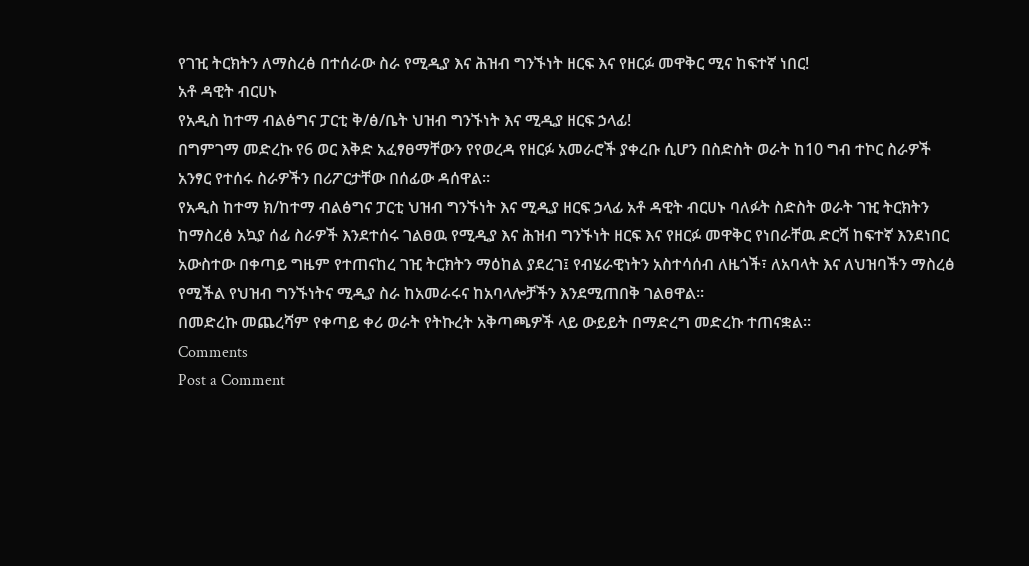የገዢ ትርክትን ለማስረፅ በተሰራው ስራ የሚዲያ እና ሕዝብ ግንኙነት ዘርፍ እና የዘርፉ መዋቅር ሚና ከፍተኛ ነበር!
አቶ ዳዊት ብርሀኑ
የአዲስ ከተማ ብልፅግና ፓርቲ ቅ/ፅ/ቤት ህዝብ ግንኙነት እና ሚዲያ ዘርፍ ኃላፊ!
በግምገማ መድረኩ የ6 ወር እቅድ አፈፃፀማቸውን የየወረዳ የዘርፉ አመራሮች ያቀረቡ ሲሆን በስድስት ወራት ከ10 ግብ ተኮር ስራዎች አንፃር የተሰሩ ስራዎችን በሪፖርታቸው በሰፊው ዳሰዋል።
የአዲስ ከተማ ክ/ከተማ ብልፅግና ፓርቲ ህዝብ ግንኙነት እና ሚዲያ ዘርፍ ኃላፊ አቶ ዳዊት ብርሀኑ ባለፉት ስድስት ወራት ገዢ ትርክትን ከማስረፅ አኳያ ሰፊ ስራዎች እንደተሰሩ ገልፀዉ የሚዲያ እና ሕዝብ ግንኙነት ዘርፍ እና የዘርፉ መዋቅር የነበራቸዉ ድርሻ ከፍተኛ እንደነበር አውስተው በቀጣይ ግዜም የተጠናከረ ገዢ ትርክትን ማዕከል ያደረገ፤ የብሄራዊነትን አስተሳሰብ ለዜጎች፣ ለአባላት እና ለህዝባችን ማስረፅ የሚችል የህዝብ ግንኙነትና ሚዲያ ስራ ከአመራሩና ከአባላሎቻችን እንደሚጠበቅ ገልፀዋል።
በመድረኩ መጨረሻም የቀጣይ ቀሪ ወራት የትኩረት አቅጣጫዎች ላይ ውይይት በማድረግ መድረኩ ተጠናቋል።
Comments
Post a Comment